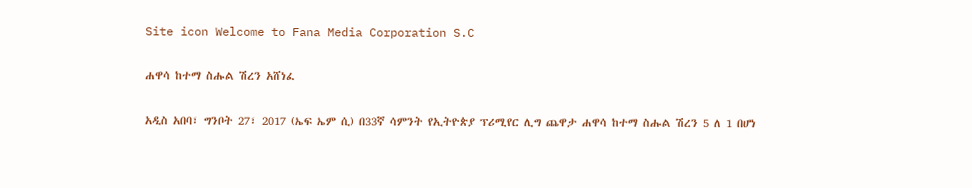Site icon Welcome to Fana Media Corporation S.C

ሐዋሳ ከተማ ስሑል ሽረን አሸነፈ

አዲስ አበባ፣ ግንቦት 27፣ 2017 (ኤፍ ኤም ሲ) በ33ኛ ሳምንት የኢትዮጵያ ፕሪሚየር ሊግ ጨዋታ ሐዋሳ ከተማ ስሑል ሽረን 5 ለ 1 በሆነ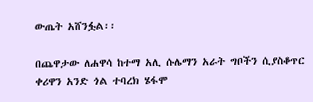ውጤት አሸንፏል፡፡

በጨዋታው ለሐዋሳ ከተማ አሊ ሱሌማን አራት ግቦችን ሲያስቆጥር ቀሪዋን አንድ ጎል ተባረክ ሄፋሞ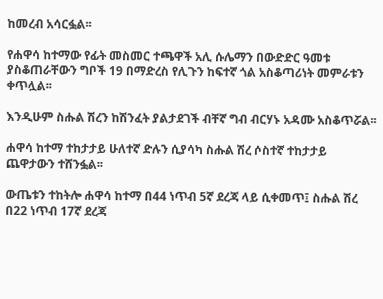ከመረብ አሳርፏል፡፡

የሐዋሳ ከተማው የፊት መስመር ተጫዋች አሊ ሱሌማን በውድድር ዓመቱ ያስቆጠራቸውን ግቦች 19 በማድረስ የሊጉን ከፍተኛ ጎል አስቆጣሪነት መምራቱን ቀጥሏል፡፡

እንዲሁም ስሑል ሽረን ከሽንፈት ያልታደገች ብቸኛ ግብ ብርሃኑ አዳሙ አስቆጥሯል፡፡

ሐዋሳ ከተማ ተከታታይ ሁለተኛ ድሉን ሲያሳካ ስሑል ሽረ ሶስተኛ ተከታታይ ጨዋታውን ተሸንፏል፡፡

ውጤቱን ተከትሎ ሐዋሳ ከተማ በ44 ነጥብ 5ኛ ደረጃ ላይ ሲቀመጥ፤ ስሑል ሽረ በ22 ነጥብ 17ኛ ደረጃ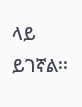ላይ ይገኛል፡፡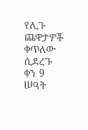የሊጉ ጨዋታዎች ቀጥለው ሲደረጉ ቀን 9 ሠዓት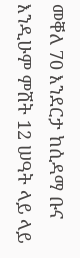መቐለ 70 እንደርታ ከሲዳማ ቡና እንዲሁም ምሽት 12 ሠዓት ላይ ላይ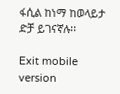ፋሲል ከነማ ከወላይታ ድቻ ይገናኛሉ፡፡

Exit mobile version